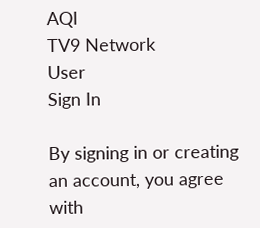AQI
TV9 Network
User
Sign In

By signing in or creating an account, you agree with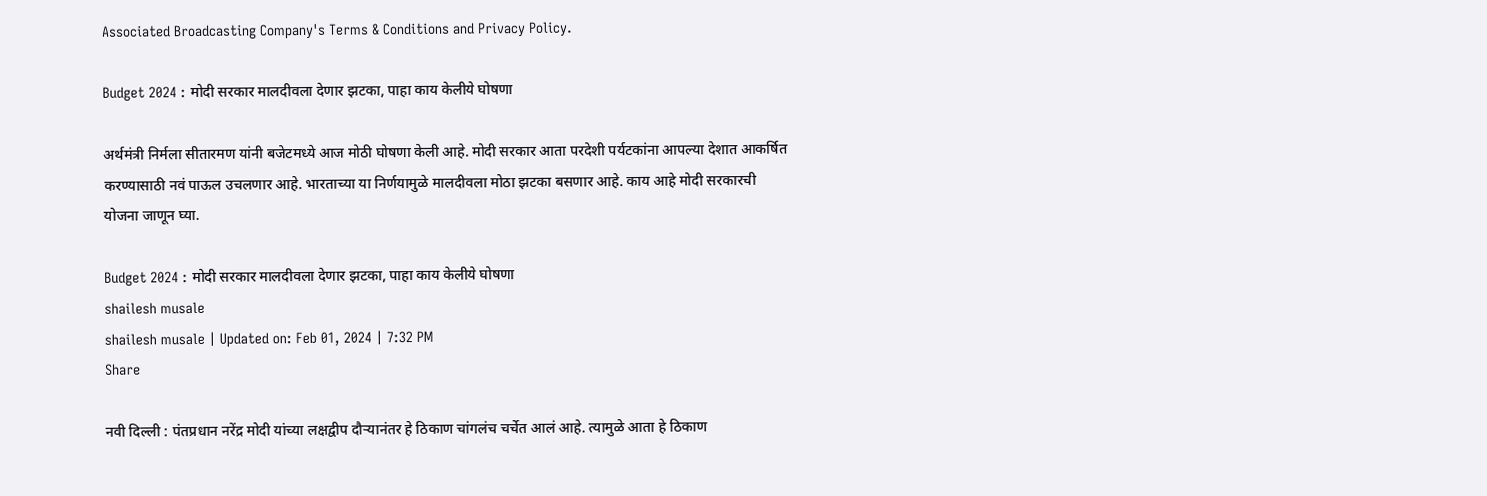Associated Broadcasting Company's Terms & Conditions and Privacy Policy.

Budget 2024 : मोदी सरकार मालदीवला देणार झटका, पाहा काय केलीये घोषणा

अर्थमंत्री निर्मला सीतारमण यांनी बजेटमध्ये आज मोठी घोषणा केली आहे. मोदी सरकार आता परदेशी पर्यटकांना आपल्या देशात आकर्षित करण्यासाठी नवं पाऊल उचलणार आहे. भारताच्या या निर्णयामुळे मालदीवला मोठा झटका बसणार आहे. काय आहे मोदी सरकारची योजना जाणून घ्या.

Budget 2024 : मोदी सरकार मालदीवला देणार झटका, पाहा काय केलीये घोषणा
shailesh musale
shailesh musale | Updated on: Feb 01, 2024 | 7:32 PM
Share

नवी दिल्ली : पंतप्रधान नरेंद्र मोदी यांच्या लक्षद्वीप दौऱ्यानंतर हे ठिकाण चांगलंच चर्चेत आलं आहे. त्यामुळे आता हे ठिकाण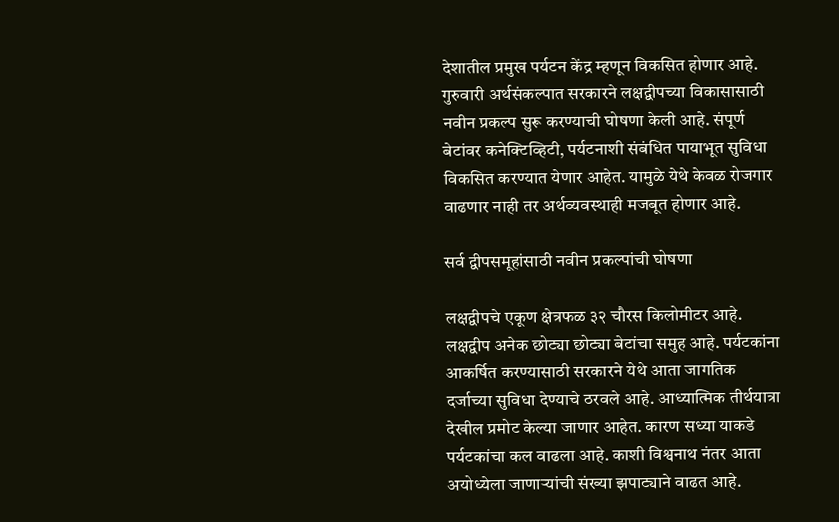देशातील प्रमुख पर्यटन केंद्र म्हणून विकसित होणार आहे. गुरुवारी अर्थसंकल्पात सरकारने लक्षद्वीपच्या विकासासाठी नवीन प्रकल्प सुरू करण्याची घोषणा केली आहे. संपूर्ण बेटांवर कनेक्टिव्हिटी, पर्यटनाशी संबंधित पायाभूत सुविधा विकसित करण्यात येणार आहेत. यामुळे येथे केवळ रोजगार वाढणार नाही तर अर्थव्यवस्थाही मजबूत होणार आहे.

सर्व द्वीपसमूहांसाठी नवीन प्रकल्पांची घोषणा

लक्षद्वीपचे एकूण क्षेत्रफळ ३२ चौरस किलोमीटर आहे. लक्षद्वीप अनेक छोट्या छोट्या बेटांचा समुह आहे. पर्यटकांना आकर्षित करण्यासाठी सरकारने येथे आता जागतिक दर्जाच्या सुविधा देण्याचे ठरवले आहे. आध्यात्मिक तीर्थयात्रा देखील प्रमोट केल्या जाणार आहेत. कारण सध्या याकडे पर्यटकांचा कल वाढला आहे. काशी विश्वनाथ नंतर आता अयोध्येला जाणाऱ्यांची संख्या झपाट्याने वाढत आहे.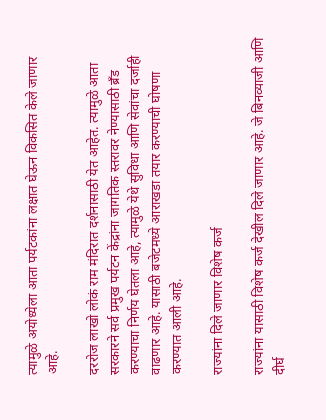त्यामुळे अयोध्येला आता पर्यटकांना लक्षात घेऊन विकसित केले जाणार आहे.

दररोज लाखो लोकं राम मंदिरात दर्शनासाठी येत आहेत. त्यामुळे आता सरकारने सर्व प्रमुख पर्यटन केंद्रांना जागतिक स्तरावर नेण्यासाठी ब्रँड करण्याचा निर्णय घेतला आहे, त्यामुळे येथे सुविधा आणि सेवांचा दर्जाही वाढणार आहे. यासाठी बजेटमध्ये आराखडा तयार करण्याची घोषणा करण्यात आली आहे.

राज्यांना दिले जाणार विशेष कर्ज

राज्यांना यासाठी विशेष कर्ज देखील दिले जाणार आहे. जे बिनव्याजी आणि दीर्घ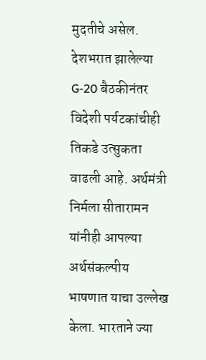मुदतीचे असेल. देशभरात झालेल्या G-20 बैठकीनंतर विदेशी पर्यटकांचीही तिकडे उत्सुकता वाढली आहे. अर्थमंत्री निर्मला सीतारामन यांनीही आपल्या अर्थसंकल्पीय भाषणात याचा उल्लेख केला. भारताने ज्या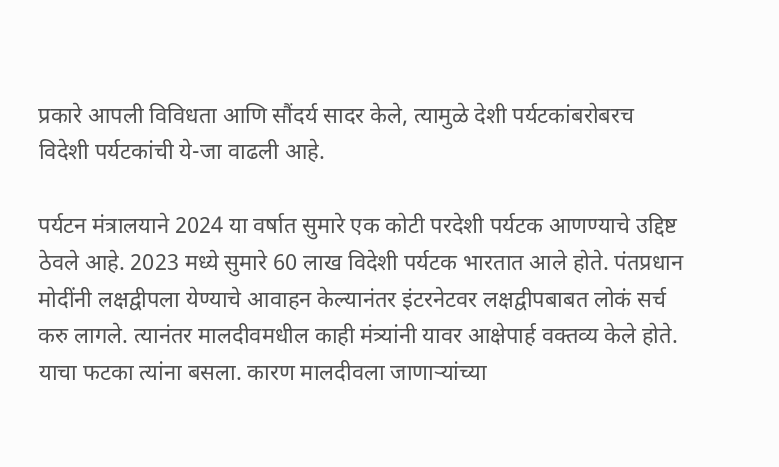प्रकारे आपली विविधता आणि सौंदर्य सादर केले, त्यामुळे देशी पर्यटकांबरोबरच विदेशी पर्यटकांची ये-जा वाढली आहे.

पर्यटन मंत्रालयाने 2024 या वर्षात सुमारे एक कोटी परदेशी पर्यटक आणण्याचे उद्दिष्ट ठेवले आहे. 2023 मध्ये सुमारे 60 लाख विदेशी पर्यटक भारतात आले होते. पंतप्रधान मोदींनी लक्षद्वीपला येण्याचे आवाहन केल्यानंतर इंटरनेटवर लक्षद्वीपबाबत लोकं सर्च करु लागले. त्यानंतर मालदीवमधील काही मंत्र्यांनी यावर आक्षेपार्ह वक्तव्य केले होते. याचा फटका त्यांना बसला. कारण मालदीवला जाणाऱ्यांच्या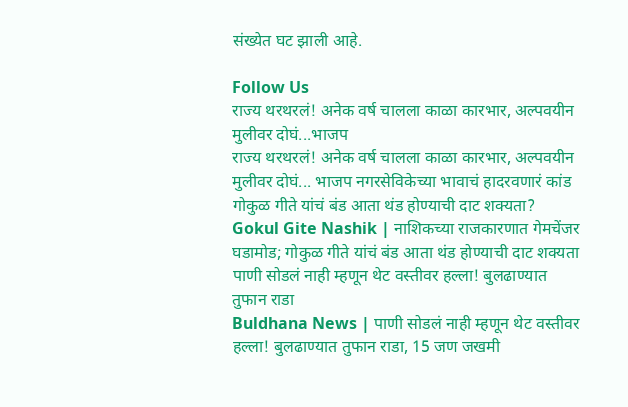संख्येत घट झाली आहे.

Follow Us
राज्य थरथरलं! अनेक वर्ष चालला काळा कारभार, अल्पवयीन मुलीवर दोघं...भाजप
राज्य थरथरलं! अनेक वर्ष चालला काळा कारभार, अल्पवयीन मुलीवर दोघं... भाजप नगरसेविकेच्या भावाचं हादरवणारं कांड
गोकुळ गीते यांचं बंड आता थंड होण्याची दाट शक्यता?
Gokul Gite Nashik | नाशिकच्या राजकारणात गेमचेंजर घडामोड; गोकुळ गीते यांचं बंड आता थंड होण्याची दाट शक्यता
पाणी सोडलं नाही म्हणून थेट वस्तीवर हल्ला! बुलढाण्यात तुफान राडा
Buldhana News | पाणी सोडलं नाही म्हणून थेट वस्तीवर हल्ला! बुलढाण्यात तुफान राडा, 15 जण जखमी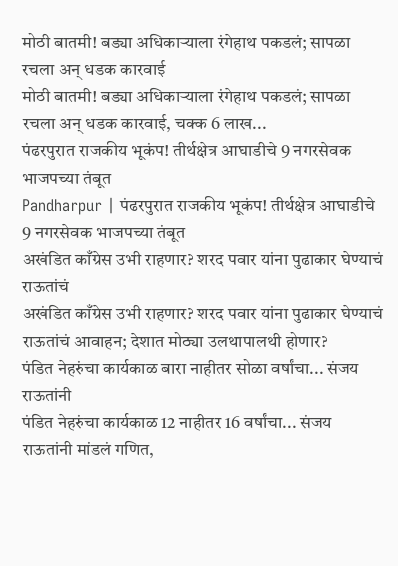मोठी बातमी! बड्या अधिकाऱ्याला रंगेहाथ पकडलं; सापळा रचला अन् धडक कारवाई
मोठी बातमी! बड्या अधिकाऱ्याला रंगेहाथ पकडलं; सापळा रचला अन् धडक कारवाई, चक्क 6 लाख...
पंढरपुरात राजकीय भूकंप! तीर्थक्षेत्र आघाडीचे 9 नगरसेवक भाजपच्या तंबूत
Pandharpur | पंढरपुरात राजकीय भूकंप! तीर्थक्षेत्र आघाडीचे 9 नगरसेवक भाजपच्या तंबूत
अखंडित काँग्रेस उभी राहणार? शरद पवार यांना पुढाकार घेण्याचं राऊतांचं
अखंडित काँग्रेस उभी राहणार? शरद पवार यांना पुढाकार घेण्याचं राऊतांचं आवाहन; देशात मोठ्या उलथापालथी होणार?
पंडित नेहरुंचा कार्यकाळ बारा नाहीतर सोळा वर्षांचा... संजय राऊतांनी
पंडित नेहरुंचा कार्यकाळ 12 नाहीतर 16 वर्षांचा... संजय राऊतांनी मांडलं गणित,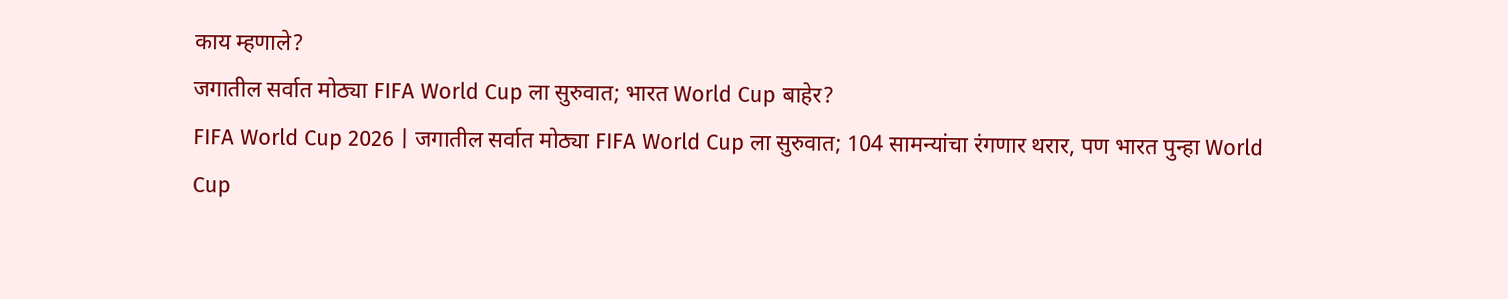काय म्हणाले?
जगातील सर्वात मोठ्या FIFA World Cup ला सुरुवात; भारत World Cup बाहेर?
FIFA World Cup 2026 | जगातील सर्वात मोठ्या FIFA World Cup ला सुरुवात; 104 सामन्यांचा रंगणार थरार, पण भारत पुन्हा World Cup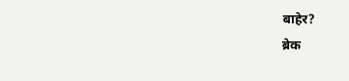बाहेर?
ब्रेक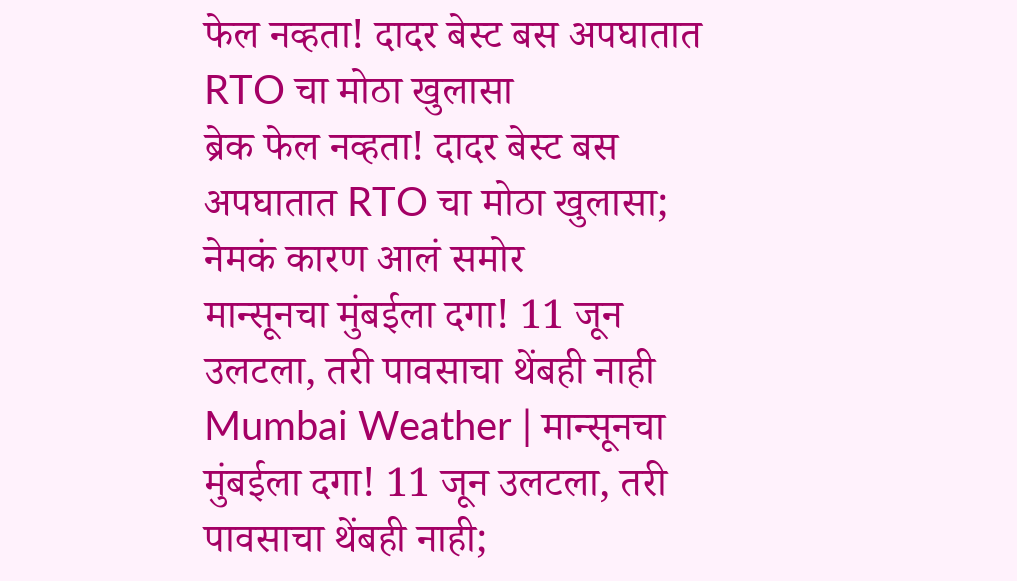फेल नव्हता! दादर बेस्ट बस अपघातात RTO चा मोठा खुलासा
ब्रेक फेल नव्हता! दादर बेस्ट बस अपघातात RTO चा मोठा खुलासा; नेमकं कारण आलं समोर
मान्सूनचा मुंबईला दगा! 11 जून उलटला, तरी पावसाचा थेंबही नाही
Mumbai Weather | मान्सूनचा मुंबईला दगा! 11 जून उलटला, तरी पावसाचा थेंबही नाही;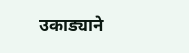उकाड्याने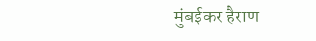मुंबईकर हैराण